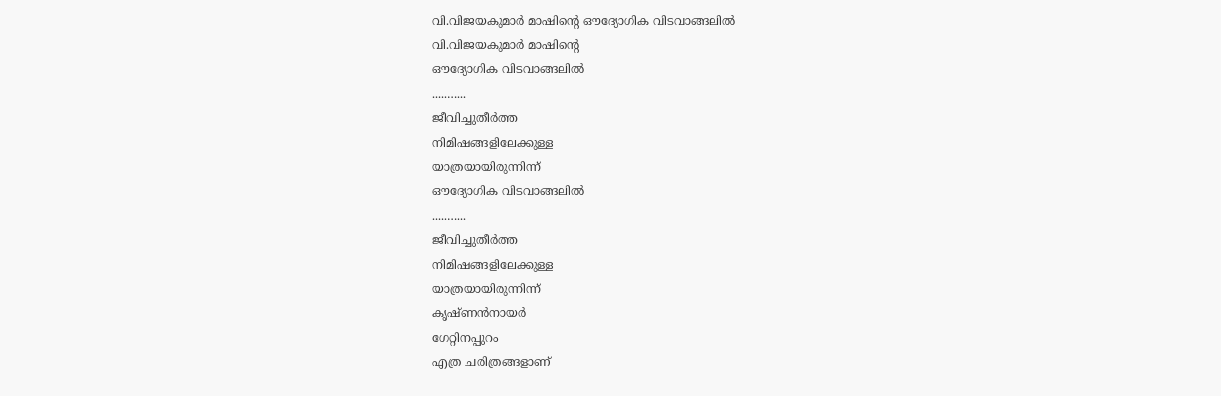വി.വിജയകുമാർ മാഷിൻ്റെ ഔദ്യോഗിക വിടവാങ്ങലിൽ
വി.വിജയകുമാർ മാഷിൻ്റെ
ഔദ്യോഗിക വിടവാങ്ങലിൽ
.....…...
ജീവിച്ചുതീർത്ത
നിമിഷങ്ങളിലേക്കുള്ള
യാത്രയായിരുന്നിന്ന്
ഔദ്യോഗിക വിടവാങ്ങലിൽ
.....…...
ജീവിച്ചുതീർത്ത
നിമിഷങ്ങളിലേക്കുള്ള
യാത്രയായിരുന്നിന്ന്
കൃഷ്ണൻനായർ
ഗേറ്റിനപ്പുറം
എത്ര ചരിത്രങ്ങളാണ്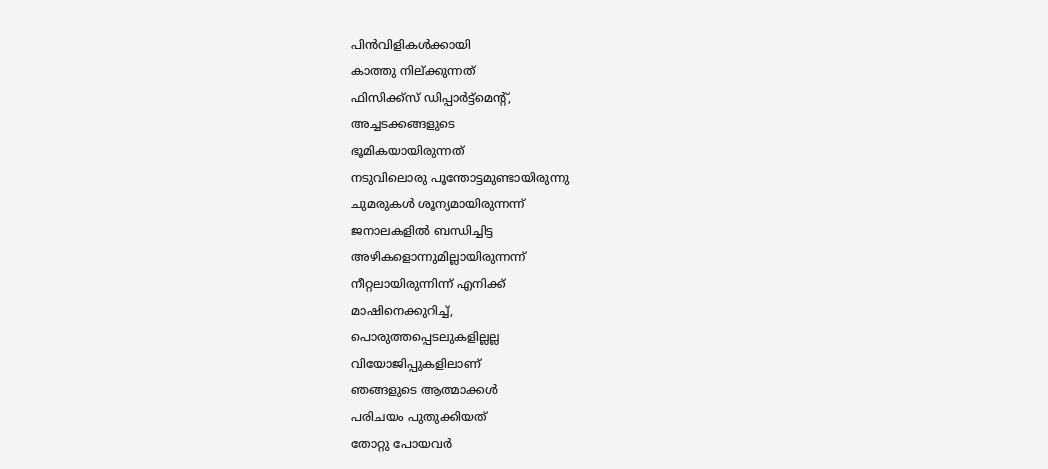പിൻവിളികൾക്കായി
കാത്തു നില്ക്കുന്നത്
ഫിസിക്ക്സ് ഡിപ്പാർട്ട്മെൻ്റ്,
അച്ചടക്കങ്ങളുടെ
ഭൂമികയായിരുന്നത്
നടുവിലൊരു പൂന്തോട്ടമുണ്ടായിരുന്നു
ചുമരുകൾ ശൂന്യമായിരുന്നന്ന്
ജനാലകളിൽ ബന്ധിച്ചിട്ട
അഴികളൊന്നുമില്ലായിരുന്നന്ന്
നീറ്റലായിരുന്നിന്ന് എനിക്ക്
മാഷിനെക്കുറിച്ച്,
പൊരുത്തപ്പെടലുകളില്ലല്ല
വിയോജിപ്പുകളിലാണ്
ഞങ്ങളുടെ ആത്മാക്കൾ
പരിചയം പുതുക്കിയത്
തോറ്റു പോയവർ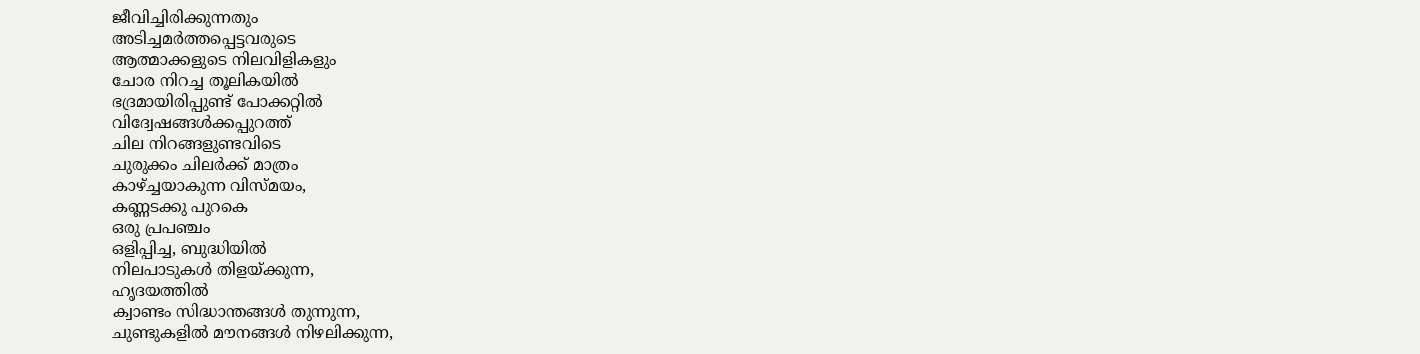ജീവിച്ചിരിക്കുന്നതും
അടിച്ചമർത്തപ്പെട്ടവരുടെ
ആത്മാക്കളുടെ നിലവിളികളും
ചോര നിറച്ച തൂലികയിൽ
ഭദ്രമായിരിപ്പുണ്ട് പോക്കറ്റിൽ
വിദ്വേഷങ്ങൾക്കപ്പുറത്ത്
ചില നിറങ്ങളുണ്ടവിടെ
ചുരുക്കം ചിലർക്ക് മാത്രം
കാഴ്ച്ചയാകുന്ന വിസ്മയം,
കണ്ണടക്കു പുറകെ
ഒരു പ്രപഞ്ചം
ഒളിപ്പിച്ച, ബുദ്ധിയിൽ
നിലപാടുകൾ തിളയ്ക്കുന്ന,
ഹൃദയത്തിൽ
ക്വാണ്ടം സിദ്ധാന്തങ്ങൾ തുന്നുന്ന,
ചുണ്ടുകളിൽ മൗനങ്ങൾ നിഴലിക്കുന്ന,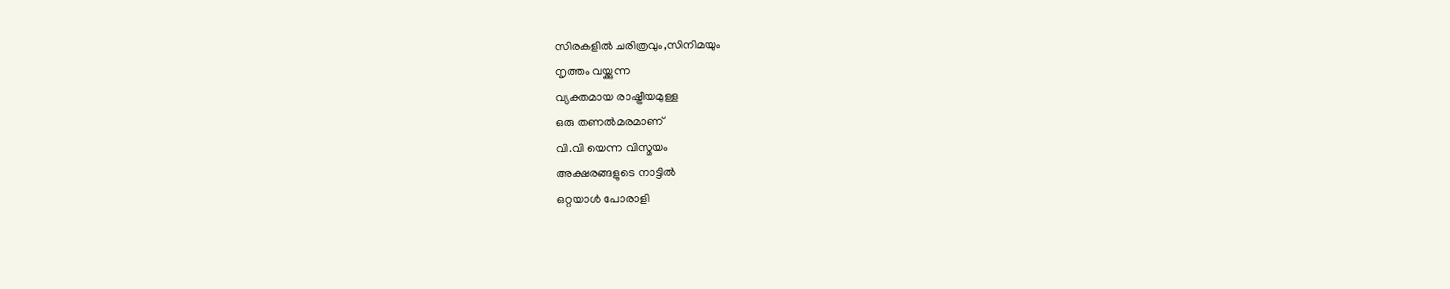സിരകളിൽ ചരിത്രവും,സിനിമയും
നൃത്തം വയ്ക്കുന്ന
വ്യക്തമായ രാഷ്ട്രീയമുള്ള
ഒരു തണൽമരമാണ്
വി.വി യെന്ന വിസ്മയം
അക്ഷരങ്ങളുടെ നാട്ടിൽ
ഒറ്റയാൾ പോരാളി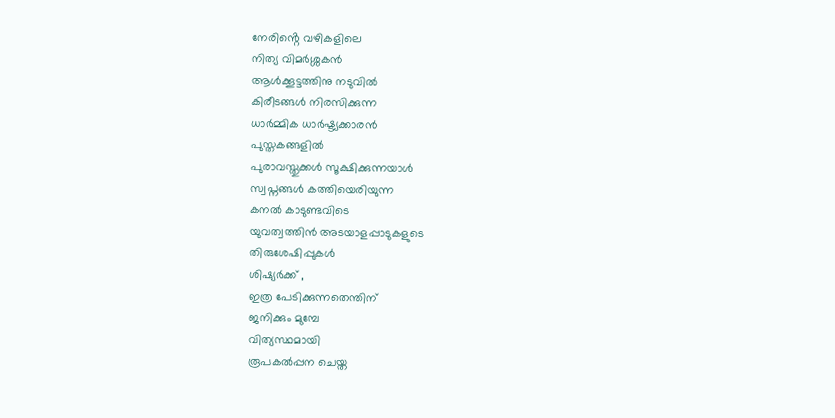നേരിൻ്റെ വഴികളിലെ
നിത്യ വിമർശ്ശകൻ
ആൾക്കൂട്ടത്തിനു നടുവിൽ
കിരീടങ്ങൾ നിരസിക്കുന്ന
ധാർമ്മിക ധാർഷ്ട്യക്കാരൻ
പുസ്തകങ്ങളിൽ
പുരാവസ്തുക്കൾ സൂക്ഷിക്കുന്നയാൾ
സ്വപ്നങ്ങൾ കത്തിയെരിയുന്ന
കനൽ കാടുണ്ടവിടെ
യുവത്വത്തിൻ അടയാളപ്പാടുകളുടെ
തിരുശേഷിപ്പുകൾ
ശിഷ്യർക്ക് ,
ഇത്ര പേടിക്കുന്നതെന്തിന്
ജനിക്കും മുമ്പേ
വിത്യസ്ഥമായി
രൂപകൽപ്പന ചെയ്ത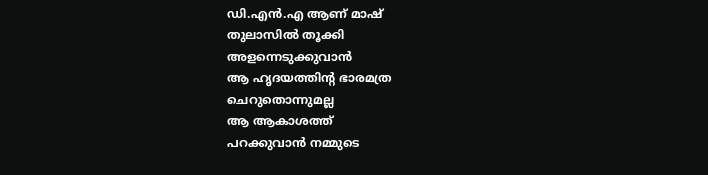ഡി.എൻ.എ ആണ് മാഷ്
തുലാസിൽ തൂക്കി
അളന്നെടുക്കുവാൻ
ആ ഹൃദയത്തിൻ്റ ഭാരമത്ര
ചെറുതൊന്നുമല്ല
ആ ആകാശത്ത്
പറക്കുവാൻ നമ്മുടെ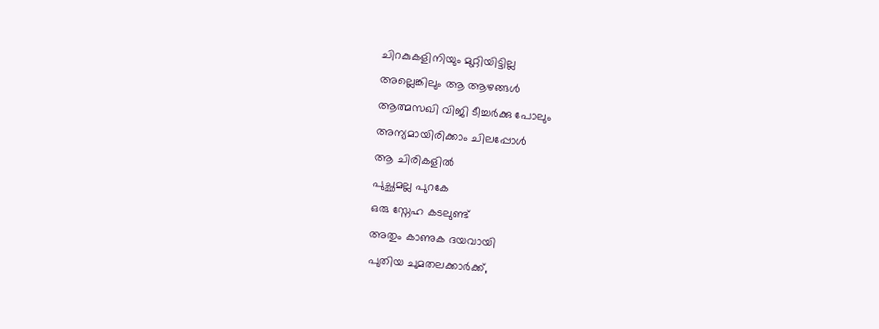ചിറകുകളിനിയും മുറ്റിയിട്ടില്ല
അല്ലെങ്കിലും ആ ആഴങ്ങൾ
ആത്മസഖി വിജി ടീച്ചർക്കു പോലും
അന്യമായിരിക്കാം ചിലപ്പോൾ
ആ ചിരികളിൽ
പുച്ഛമല്ല പുറകേ
ഒരു സ്നേഹ കടലുണ്ട്
അതും കാണുക ദയവായി
പുതിയ ചുമതലക്കാർക്ക്,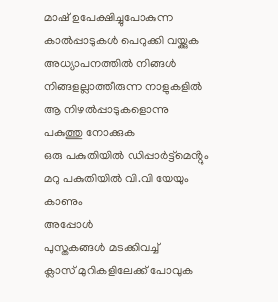മാഷ് ഉപേക്ഷിച്ചുപോകുന്ന
കാൽപ്പാടുകൾ പെറുക്കി വയ്ക്കുക
അധ്യാപനത്തിൽ നിങ്ങൾ
നിങ്ങളല്ലാത്തീരുന്ന നാളുകളിൽ
ആ നിഴൽപ്പാടുകളൊന്നു
പകുത്തു നോക്കുക
ഒരു പകുതിയിൽ ഡിപ്പാർട്ട്മെൻ്റും
മറു പകുതിയിൽ വി.വി യേയും കാണും
അപ്പോൾ
പുസ്തകങ്ങൾ മടക്കിവച്ച്
ക്ലാസ് മുറികളിലേക്ക് പോവുക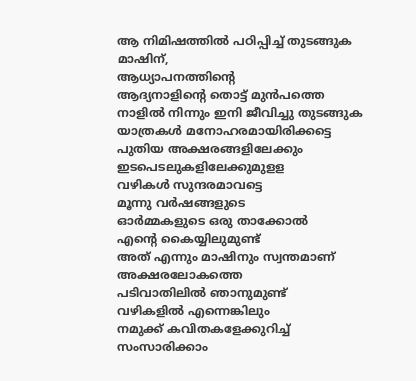ആ നിമിഷത്തിൽ പഠിപ്പിച്ച് തുടങ്ങുക
മാഷിന്,
ആധ്യാപനത്തിൻ്റെ
ആദ്യനാളിൻ്റെ തൊട്ട് മുൻപത്തെ
നാളിൽ നിന്നും ഇനി ജീവിച്ചു തുടങ്ങുക
യാത്രകൾ മനോഹരമായിരിക്കട്ടെ
പുതിയ അക്ഷരങ്ങളിലേക്കും
ഇടപെടലുകളിലേക്കുമുളള
വഴികൾ സുന്ദരമാവട്ടെ
മൂന്നു വർഷങ്ങളുടെ
ഓർമ്മകളുടെ ഒരു താക്കോൽ
എൻ്റെ കൈയ്യിലുമുണ്ട്
അത് എന്നും മാഷിനും സ്വന്തമാണ്
അക്ഷരലോകത്തെ
പടിവാതിലിൽ ഞാനുമുണ്ട്
വഴികളിൽ എന്നെങ്കിലും
നമുക്ക് കവിതകളേക്കുറിച്ച്
സംസാരിക്കാം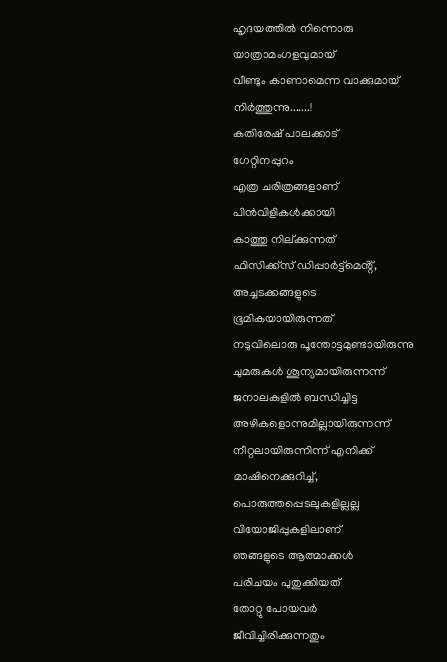ഹൃദയത്തിൽ നിന്നൊരു
യാത്രാമംഗളവുമായ്
വീണ്ടും കാണാമെന്ന വാക്കുമായ്
നിർത്തുന്നു.......!
കതിരേഷ് പാലക്കാട്
ഗേറ്റിനപ്പുറം
എത്ര ചരിത്രങ്ങളാണ്
പിൻവിളികൾക്കായി
കാത്തു നില്ക്കുന്നത്
ഫിസിക്ക്സ് ഡിപ്പാർട്ട്മെൻ്റ്,
അച്ചടക്കങ്ങളുടെ
ഭൂമികയായിരുന്നത്
നടുവിലൊരു പൂന്തോട്ടമുണ്ടായിരുന്നു
ചുമരുകൾ ശൂന്യമായിരുന്നന്ന്
ജനാലകളിൽ ബന്ധിച്ചിട്ട
അഴികളൊന്നുമില്ലായിരുന്നന്ന്
നീറ്റലായിരുന്നിന്ന് എനിക്ക്
മാഷിനെക്കുറിച്ച്,
പൊരുത്തപ്പെടലുകളില്ലല്ല
വിയോജിപ്പുകളിലാണ്
ഞങ്ങളുടെ ആത്മാക്കൾ
പരിചയം പുതുക്കിയത്
തോറ്റു പോയവർ
ജീവിച്ചിരിക്കുന്നതും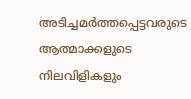അടിച്ചമർത്തപ്പെട്ടവരുടെ
ആത്മാക്കളുടെ നിലവിളികളും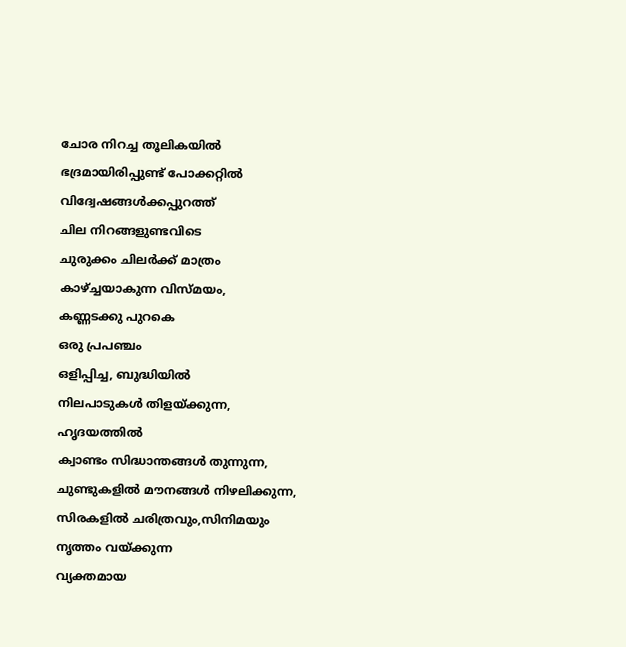ചോര നിറച്ച തൂലികയിൽ
ഭദ്രമായിരിപ്പുണ്ട് പോക്കറ്റിൽ
വിദ്വേഷങ്ങൾക്കപ്പുറത്ത്
ചില നിറങ്ങളുണ്ടവിടെ
ചുരുക്കം ചിലർക്ക് മാത്രം
കാഴ്ച്ചയാകുന്ന വിസ്മയം,
കണ്ണടക്കു പുറകെ
ഒരു പ്രപഞ്ചം
ഒളിപ്പിച്ച, ബുദ്ധിയിൽ
നിലപാടുകൾ തിളയ്ക്കുന്ന,
ഹൃദയത്തിൽ
ക്വാണ്ടം സിദ്ധാന്തങ്ങൾ തുന്നുന്ന,
ചുണ്ടുകളിൽ മൗനങ്ങൾ നിഴലിക്കുന്ന,
സിരകളിൽ ചരിത്രവും,സിനിമയും
നൃത്തം വയ്ക്കുന്ന
വ്യക്തമായ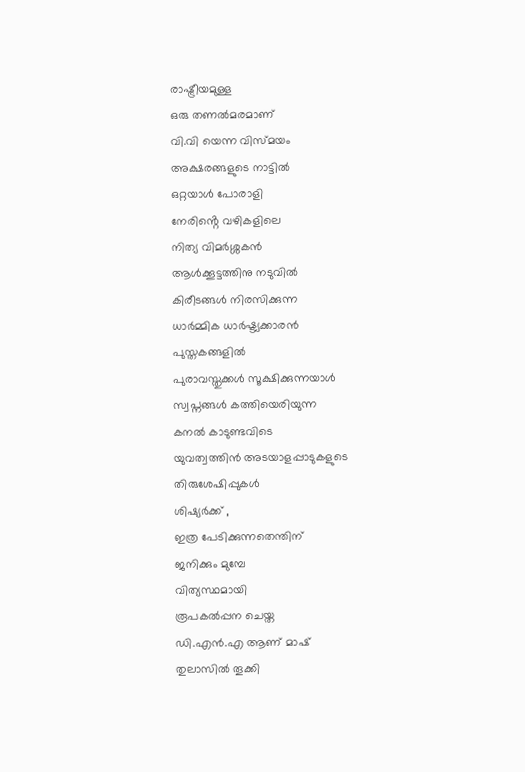രാഷ്ട്രീയമുള്ള
ഒരു തണൽമരമാണ്
വി.വി യെന്ന വിസ്മയം
അക്ഷരങ്ങളുടെ നാട്ടിൽ
ഒറ്റയാൾ പോരാളി
നേരിൻ്റെ വഴികളിലെ
നിത്യ വിമർശ്ശകൻ
ആൾക്കൂട്ടത്തിനു നടുവിൽ
കിരീടങ്ങൾ നിരസിക്കുന്ന
ധാർമ്മിക ധാർഷ്ട്യക്കാരൻ
പുസ്തകങ്ങളിൽ
പുരാവസ്തുക്കൾ സൂക്ഷിക്കുന്നയാൾ
സ്വപ്നങ്ങൾ കത്തിയെരിയുന്ന
കനൽ കാടുണ്ടവിടെ
യുവത്വത്തിൻ അടയാളപ്പാടുകളുടെ
തിരുശേഷിപ്പുകൾ
ശിഷ്യർക്ക് ,
ഇത്ര പേടിക്കുന്നതെന്തിന്
ജനിക്കും മുമ്പേ
വിത്യസ്ഥമായി
രൂപകൽപ്പന ചെയ്ത
ഡി.എൻ.എ ആണ് മാഷ്
തുലാസിൽ തൂക്കി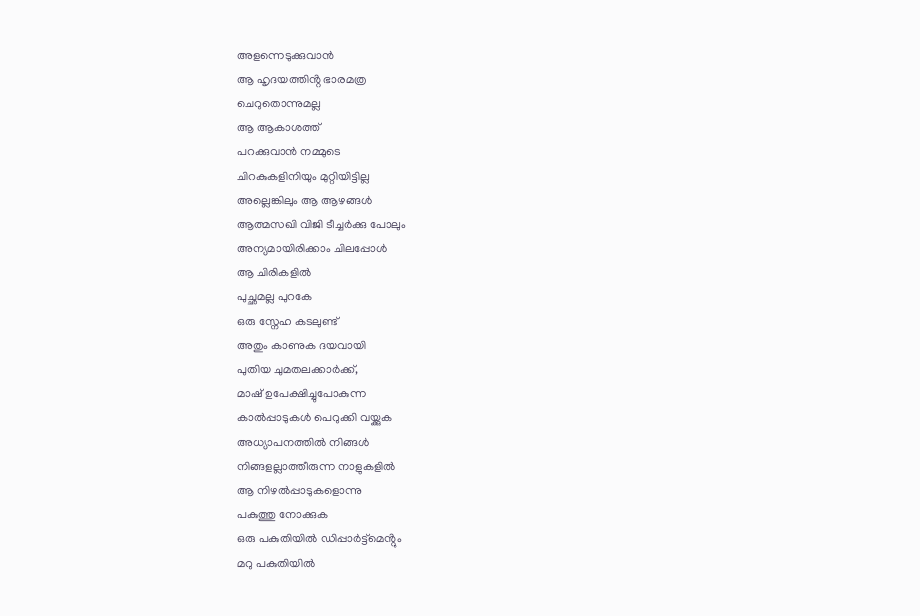അളന്നെടുക്കുവാൻ
ആ ഹൃദയത്തിൻ്റ ഭാരമത്ര
ചെറുതൊന്നുമല്ല
ആ ആകാശത്ത്
പറക്കുവാൻ നമ്മുടെ
ചിറകുകളിനിയും മുറ്റിയിട്ടില്ല
അല്ലെങ്കിലും ആ ആഴങ്ങൾ
ആത്മസഖി വിജി ടീച്ചർക്കു പോലും
അന്യമായിരിക്കാം ചിലപ്പോൾ
ആ ചിരികളിൽ
പുച്ഛമല്ല പുറകേ
ഒരു സ്നേഹ കടലുണ്ട്
അതും കാണുക ദയവായി
പുതിയ ചുമതലക്കാർക്ക്,
മാഷ് ഉപേക്ഷിച്ചുപോകുന്ന
കാൽപ്പാടുകൾ പെറുക്കി വയ്ക്കുക
അധ്യാപനത്തിൽ നിങ്ങൾ
നിങ്ങളല്ലാത്തീരുന്ന നാളുകളിൽ
ആ നിഴൽപ്പാടുകളൊന്നു
പകുത്തു നോക്കുക
ഒരു പകുതിയിൽ ഡിപ്പാർട്ട്മെൻ്റും
മറു പകുതിയിൽ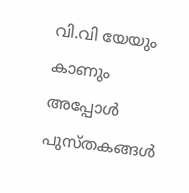വി.വി യേയും കാണും
അപ്പോൾ
പുസ്തകങ്ങൾ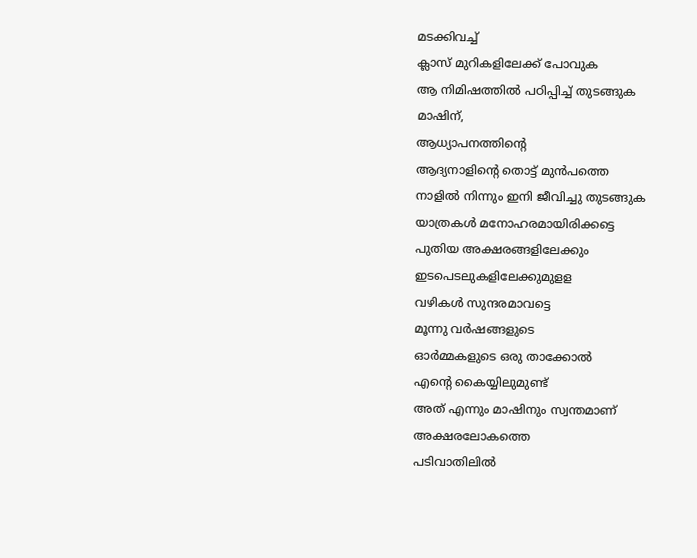മടക്കിവച്ച്
ക്ലാസ് മുറികളിലേക്ക് പോവുക
ആ നിമിഷത്തിൽ പഠിപ്പിച്ച് തുടങ്ങുക
മാഷിന്,
ആധ്യാപനത്തിൻ്റെ
ആദ്യനാളിൻ്റെ തൊട്ട് മുൻപത്തെ
നാളിൽ നിന്നും ഇനി ജീവിച്ചു തുടങ്ങുക
യാത്രകൾ മനോഹരമായിരിക്കട്ടെ
പുതിയ അക്ഷരങ്ങളിലേക്കും
ഇടപെടലുകളിലേക്കുമുളള
വഴികൾ സുന്ദരമാവട്ടെ
മൂന്നു വർഷങ്ങളുടെ
ഓർമ്മകളുടെ ഒരു താക്കോൽ
എൻ്റെ കൈയ്യിലുമുണ്ട്
അത് എന്നും മാഷിനും സ്വന്തമാണ്
അക്ഷരലോകത്തെ
പടിവാതിലിൽ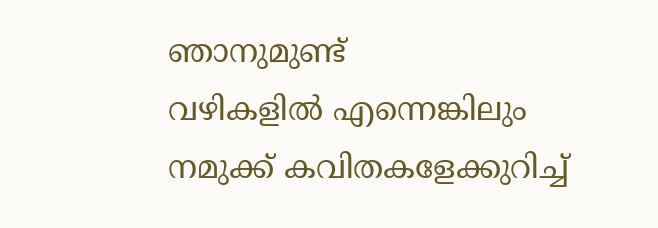ഞാനുമുണ്ട്
വഴികളിൽ എന്നെങ്കിലും
നമുക്ക് കവിതകളേക്കുറിച്ച്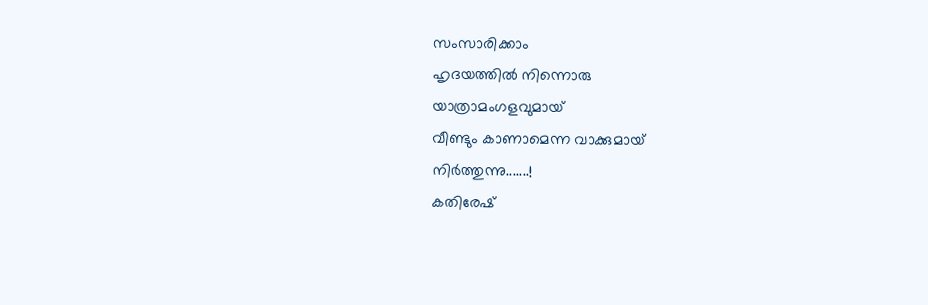സംസാരിക്കാം
ഹൃദയത്തിൽ നിന്നൊരു
യാത്രാമംഗളവുമായ്
വീണ്ടും കാണാമെന്ന വാക്കുമായ്
നിർത്തുന്നു.......!
കതിരേഷ്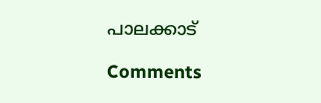പാലക്കാട്

Comments